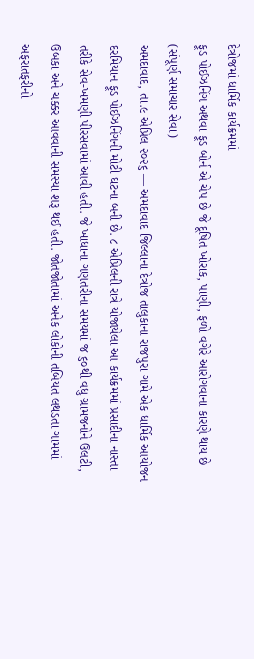દેત્રોજમાં ધાર્મિક કાર્યક્રમમાં
ફૂડ પોઈઝનિંગ અથવા ફૂડ બોર્ન એ ચેપ છે જે દૂષિત ખોરાક, પાણી, ફળો વગેરે આરોગવાના કારણે થાય છે
(સંપૂર્ણ સમાચાર સેવા)
અમદાવાદ, તા.૯ એપ્રિલ ૨૦૨૬ — અમદાવાદ જિલ્લાના દેત્રોજ તાલુકાના રાજપુરા ગામે એક ધાર્મિક આયોજન દરમિયાન ફૂડ પોઈઝનિંગની મોટી ઘટના બની છે. ૮ એપ્રિલની રાત્રે યોજાયેલા આ કાર્યક્રમમાં પ્રસાદીના નાસ્તા તરીકે સેવ-ખમણી પીરસવામાં આવી હતી. જે ખાધાના ગણતરીના સમયમાં જ ૬૦થી વધુ ગ્રામજનોને ઉલટી, ઉબકા અને ચક્કર આવવાની સમસ્યા શરૂ થઈ હતી. જોતજોતામાં અનેક લોકોની તબિયત લથડતા ગામમાં અફરાતફરીનો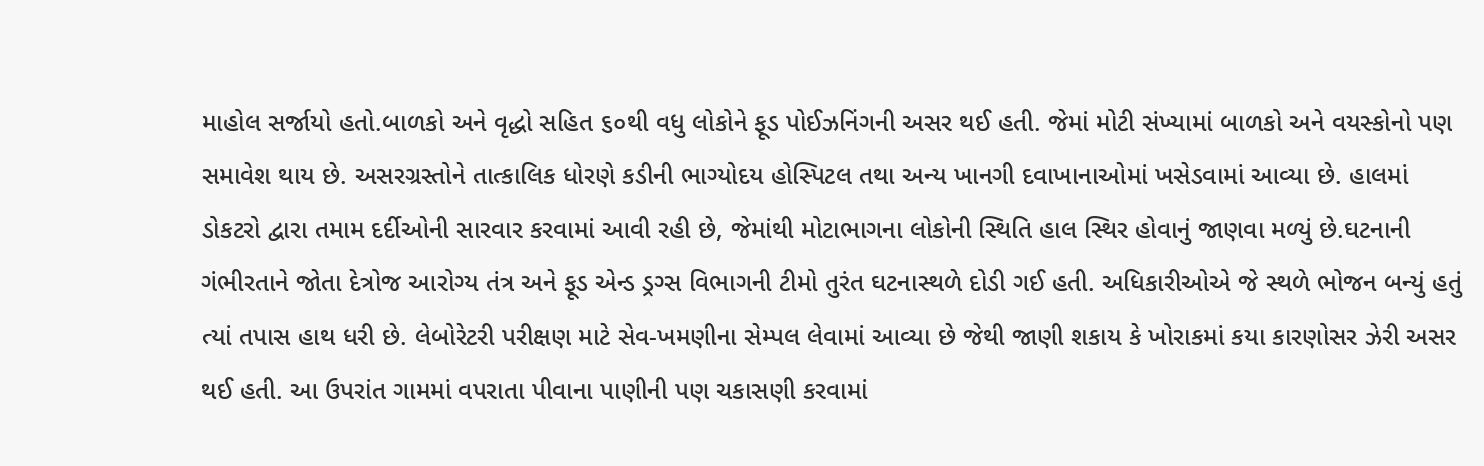માહોલ સર્જાયો હતો.બાળકો અને વૃદ્ધો સહિત ૬૦થી વધુ લોકોને ફૂડ પોઈઝનિંગની અસર થઈ હતી. જેમાં મોટી સંખ્યામાં બાળકો અને વયસ્કોનો પણ સમાવેશ થાય છે. અસરગ્રસ્તોને તાત્કાલિક ધોરણે કડીની ભાગ્યોદય હોસ્પિટલ તથા અન્ય ખાનગી દવાખાનાઓમાં ખસેડવામાં આવ્યા છે. હાલમાં ડોકટરો દ્વારા તમામ દર્દીઓની સારવાર કરવામાં આવી રહી છે, જેમાંથી મોટાભાગના લોકોની સ્થિતિ હાલ સ્થિર હોવાનું જાણવા મળ્યું છે.ઘટનાની ગંભીરતાને જોતા દેત્રોજ આરોગ્ય તંત્ર અને ફૂડ એન્ડ ડ્રગ્સ વિભાગની ટીમો તુરંત ઘટનાસ્થળે દોડી ગઈ હતી. અધિકારીઓએ જે સ્થળે ભોજન બન્યું હતું ત્યાં તપાસ હાથ ધરી છે. લેબોરેટરી પરીક્ષણ માટે સેવ-ખમણીના સેમ્પલ લેવામાં આવ્યા છે જેથી જાણી શકાય કે ખોરાકમાં કયા કારણોસર ઝેરી અસર થઈ હતી. આ ઉપરાંત ગામમાં વપરાતા પીવાના પાણીની પણ ચકાસણી કરવામાં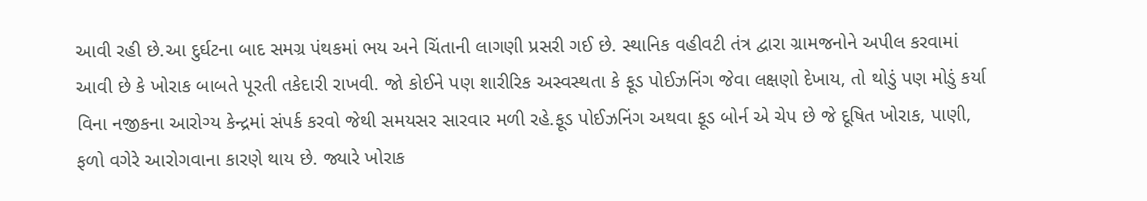આવી રહી છે.આ દુર્ઘટના બાદ સમગ્ર પંથકમાં ભય અને ચિંતાની લાગણી પ્રસરી ગઈ છે. સ્થાનિક વહીવટી તંત્ર દ્વારા ગ્રામજનોને અપીલ કરવામાં આવી છે કે ખોરાક બાબતે પૂરતી તકેદારી રાખવી. જો કોઈને પણ શારીરિક અસ્વસ્થતા કે ફૂડ પોઈઝનિંગ જેવા લક્ષણો દેખાય, તો થોડું પણ મોડું કર્યા વિના નજીકના આરોગ્ય કેન્દ્રમાં સંપર્ક કરવો જેથી સમયસર સારવાર મળી રહે.ફૂડ પોઈઝનિંગ અથવા ફૂડ બોર્ન એ ચેપ છે જે દૂષિત ખોરાક, પાણી, ફળો વગેરે આરોગવાના કારણે થાય છે. જ્યારે ખોરાક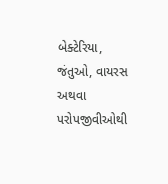બેક્ટેરિયા, જંતુઓ, વાયરસ અથવા પરોપજીવીઓથી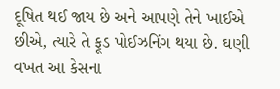દૂષિત થઈ જાય છે અને આપણે તેને ખાઈએ છીએ, ત્યારે તે ફૂડ પોઈઝનિંગ થયા છે. ઘણી વખત આ કેસના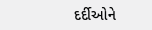દર્દીઓને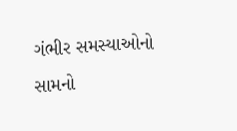ગંભીર સમસ્યાઓનો સામનો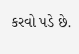કરવો પડે છે.